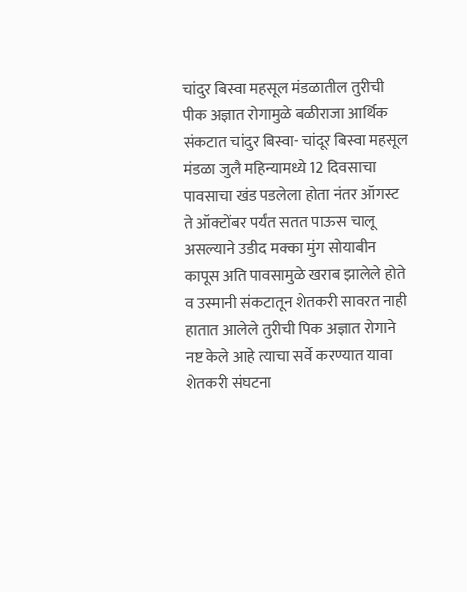चांदुर बिस्वा महसूल मंडळातील तुरीची पीक अज्ञात रोगामुळे बळीराजा आर्थिक संकटात चांदुर बिस्वा- चांदूर बिस्वा महसूल मंडळा जुलै महिन्यामध्ये 12 दिवसाचा पावसाचा खंड पडलेला होता नंतर ऑगस्ट ते ऑक्टोंबर पर्यंत सतत पाऊस चालू असल्याने उडीद मक्का मुंग सोयाबीन कापूस अति पावसामुळे खराब झालेले होते व उस्मानी संकटातून शेतकरी सावरत नाही हातात आलेले तुरीची पिक अज्ञात रोगाने नष्ट केले आहे त्याचा सर्वे करण्यात यावा शेतकरी संघटना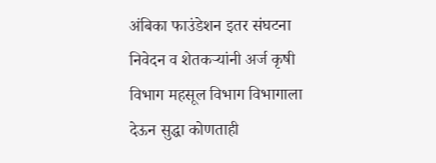अंबिका फाउंडेशन इतर संघटना निवेदन व शेतकऱ्यांनी अर्ज कृषी विभाग महसूल विभाग विभागाला देऊन सुद्धा कोणताही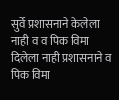सुर्वे प्रशासनाने केलेला नाही व व पिक विमा दिलेला नाही प्रशासनाने व पिक विमा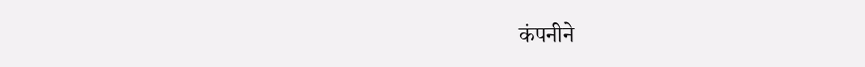कंपनीने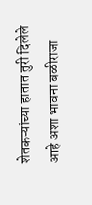शेतकऱ्यांच्या हातात तुरी दिलेले आहे अशा भावना बळीराजा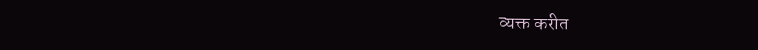व्यक्त करीत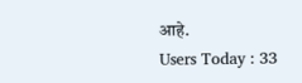आहे.
Users Today : 33